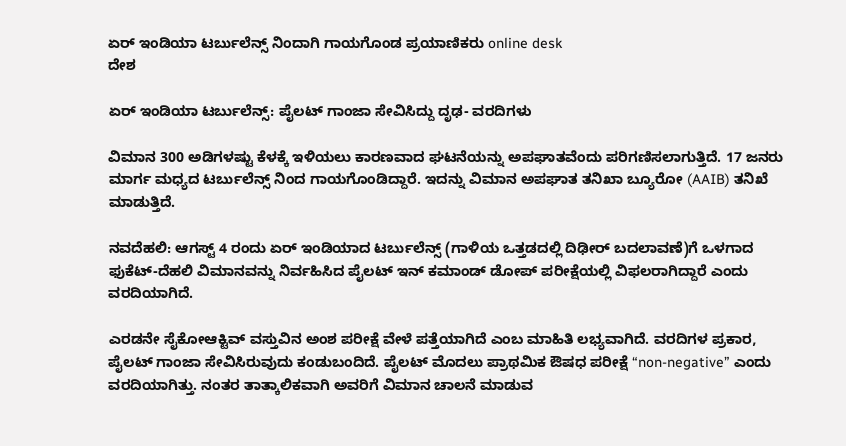ಏರ್ ಇಂಡಿಯಾ ಟರ್ಬುಲೆನ್ಸ್ ನಿಂದಾಗಿ ಗಾಯಗೊಂಡ ಪ್ರಯಾಣಿಕರು online desk
ದೇಶ

ಏರ್ ಇಂಡಿಯಾ ಟರ್ಬುಲೆನ್ಸ್: ಪೈಲಟ್ ಗಾಂಜಾ ಸೇವಿಸಿದ್ದು ದೃಢ- ವರದಿಗಳು

ವಿಮಾನ 300 ಅಡಿಗಳಷ್ಟು ಕೆಳಕ್ಕೆ ಇಳಿಯಲು ಕಾರಣವಾದ ಘಟನೆಯನ್ನು ಅಪಘಾತವೆಂದು ಪರಿಗಣಿಸಲಾಗುತ್ತಿದೆ. 17 ಜನರು ಮಾರ್ಗ ಮಧ್ಯದ ಟರ್ಬುಲೆನ್ಸ್ ನಿಂದ ಗಾಯಗೊಂಡಿದ್ದಾರೆ. ಇದನ್ನು ವಿಮಾನ ಅಪಘಾತ ತನಿಖಾ ಬ್ಯೂರೋ (AAIB) ತನಿಖೆ ಮಾಡುತ್ತಿದೆ.

ನವದೆಹಲಿ: ಆಗಸ್ಟ್ 4 ರಂದು ಏರ್ ಇಂಡಿಯಾದ ಟರ್ಬುಲೆನ್ಸ್ (ಗಾಳಿಯ ಒತ್ತಡದಲ್ಲಿ ದಿಢೀರ್ ಬದಲಾವಣೆ)ಗೆ ಒಳಗಾದ ಫುಕೆಟ್-ದೆಹಲಿ ವಿಮಾನವನ್ನು ನಿರ್ವಹಿಸಿದ ಪೈಲಟ್ ಇನ್ ಕಮಾಂಡ್ ಡೋಪ್ ಪರೀಕ್ಷೆಯಲ್ಲಿ ವಿಫಲರಾಗಿದ್ದಾರೆ ಎಂದು ವರದಿಯಾಗಿದೆ.

ಎರಡನೇ ಸೈಕೋಆಕ್ಟಿವ್ ವಸ್ತುವಿನ ಅಂಶ ಪರೀಕ್ಷೆ ವೇಳೆ ಪತ್ತೆಯಾಗಿದೆ ಎಂಬ ಮಾಹಿತಿ ಲಭ್ಯವಾಗಿದೆ. ವರದಿಗಳ ಪ್ರಕಾರ, ಪೈಲಟ್ ಗಾಂಜಾ ಸೇವಿಸಿರುವುದು ಕಂಡುಬಂದಿದೆ. ಪೈಲಟ್ ಮೊದಲು ಪ್ರಾಥಮಿಕ ಔಷಧ ಪರೀಕ್ಷೆ “non-negative” ಎಂದು ವರದಿಯಾಗಿತ್ತು. ನಂತರ ತಾತ್ಕಾಲಿಕವಾಗಿ ಅವರಿಗೆ ವಿಮಾನ ಚಾಲನೆ ಮಾಡುವ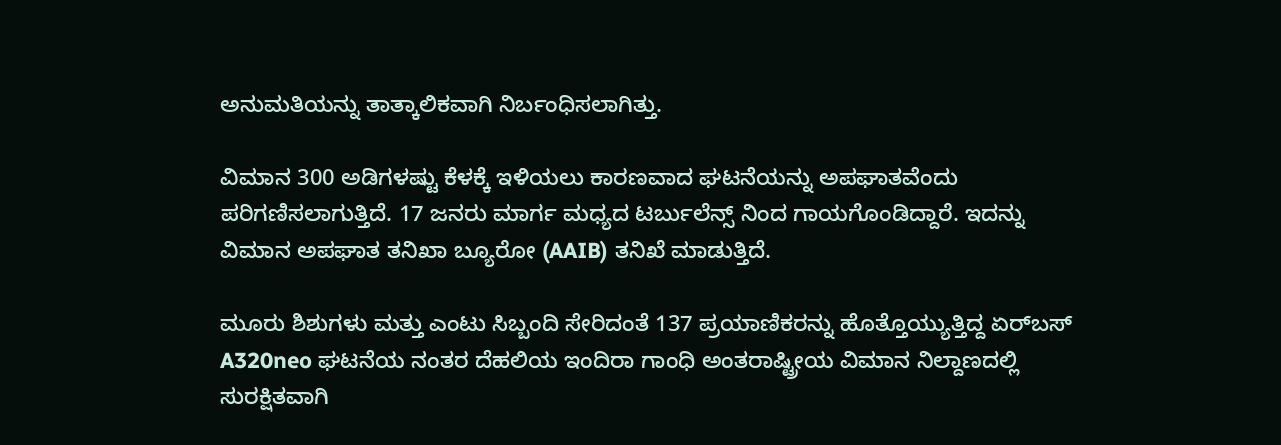ಅನುಮತಿಯನ್ನು ತಾತ್ಕಾಲಿಕವಾಗಿ ನಿರ್ಬಂಧಿಸಲಾಗಿತ್ತು.

ವಿಮಾನ 300 ಅಡಿಗಳಷ್ಟು ಕೆಳಕ್ಕೆ ಇಳಿಯಲು ಕಾರಣವಾದ ಘಟನೆಯನ್ನು ಅಪಘಾತವೆಂದು ಪರಿಗಣಿಸಲಾಗುತ್ತಿದೆ. 17 ಜನರು ಮಾರ್ಗ ಮಧ್ಯದ ಟರ್ಬುಲೆನ್ಸ್ ನಿಂದ ಗಾಯಗೊಂಡಿದ್ದಾರೆ. ಇದನ್ನು ವಿಮಾನ ಅಪಘಾತ ತನಿಖಾ ಬ್ಯೂರೋ (AAIB) ತನಿಖೆ ಮಾಡುತ್ತಿದೆ.

ಮೂರು ಶಿಶುಗಳು ಮತ್ತು ಎಂಟು ಸಿಬ್ಬಂದಿ ಸೇರಿದಂತೆ 137 ಪ್ರಯಾಣಿಕರನ್ನು ಹೊತ್ತೊಯ್ಯುತ್ತಿದ್ದ ಏರ್‌ಬಸ್ A320neo ಘಟನೆಯ ನಂತರ ದೆಹಲಿಯ ಇಂದಿರಾ ಗಾಂಧಿ ಅಂತರಾಷ್ಟ್ರೀಯ ವಿಮಾನ ನಿಲ್ದಾಣದಲ್ಲಿ ಸುರಕ್ಷಿತವಾಗಿ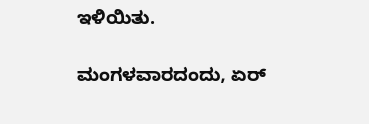ಇಳಿಯಿತು.

ಮಂಗಳವಾರದಂದು, ಏರ್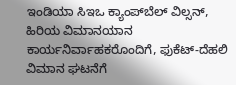ಇಂಡಿಯಾ ಸಿಇಒ ಕ್ಯಾಂಪ್‌ಬೆಲ್ ವಿಲ್ಸನ್, ಹಿರಿಯ ವಿಮಾನಯಾನ ಕಾರ್ಯನಿರ್ವಾಹಕರೊಂದಿಗೆ, ಫುಕೆಟ್-ದೆಹಲಿ ವಿಮಾನ ಘಟನೆಗೆ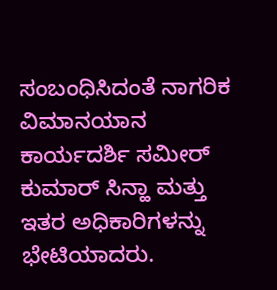ಸಂಬಂಧಿಸಿದಂತೆ ನಾಗರಿಕ ವಿಮಾನಯಾನ ಕಾರ್ಯದರ್ಶಿ ಸಮೀರ್ ಕುಮಾರ್ ಸಿನ್ಹಾ ಮತ್ತು ಇತರ ಅಧಿಕಾರಿಗಳನ್ನು ಭೇಟಿಯಾದರು.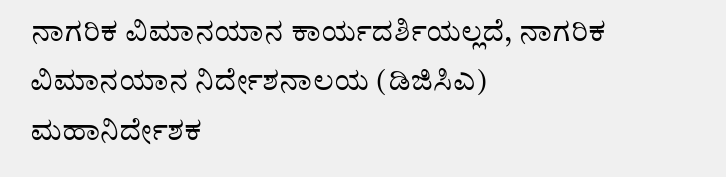ನಾಗರಿಕ ವಿಮಾನಯಾನ ಕಾರ್ಯದರ್ಶಿಯಲ್ಲದೆ, ನಾಗರಿಕ ವಿಮಾನಯಾನ ನಿರ್ದೇಶನಾಲಯ (ಡಿಜಿಸಿಎ) ಮಹಾನಿರ್ದೇಶಕ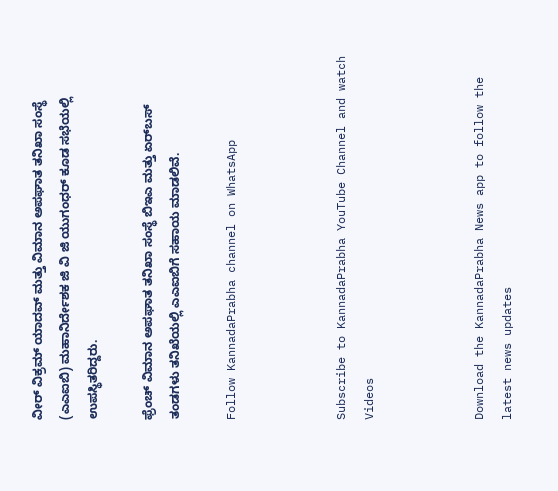ವೀರ್ ವಿಕ್ರಮ್ ಯಾದವ್ ಮತ್ತು ವಿಮಾನ ಅಪಘಾತ ತನಿಖಾ ಸಂಸ್ಥೆ (ಎಎಐಬಿ) ಮಹಾನಿರ್ದೇಶಕ ಜಿ ವಿ ಜಿ ಯುಗಂಧರ್ ಕೂಡ ಸಭೆಯಲ್ಲಿ ಉಪಸ್ಥಿತರಿದ್ದರು.

ಫ್ರೆಂಚ್ ವಿಮಾನ ಅಪಘಾತ ತನಿಖಾ ಸಂಸ್ಥೆ ಬಿಇಎ ಮತ್ತು ಏರ್‌ಬಸ್ ತಂಡಗಳು ತನಿಖೆಯಲ್ಲಿ ಎಎಐಬಿಗೆ ಸಹಾಯ ಮಾಡಲಿವೆ.

Follow KannadaPrabha channel on WhatsApp



Subscribe to KannadaPrabha YouTube Channel and watch Videos



Download the KannadaPrabha News app to follow the latest news updates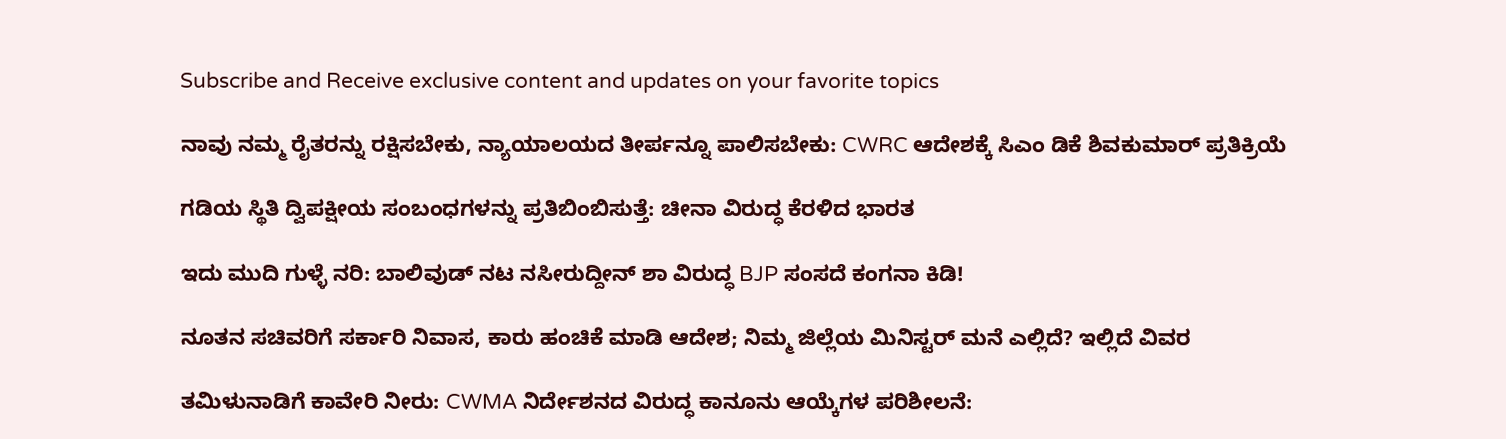Subscribe and Receive exclusive content and updates on your favorite topics

ನಾವು ನಮ್ಮ ರೈತರನ್ನು ರಕ್ಷಿಸಬೇಕು, ನ್ಯಾಯಾಲಯದ ತೀರ್ಪನ್ನೂ ಪಾಲಿಸಬೇಕು: CWRC ಆದೇಶಕ್ಕೆ ಸಿಎಂ ಡಿಕೆ ಶಿವಕುಮಾರ್ ಪ್ರತಿಕ್ರಿಯೆ

ಗಡಿಯ ಸ್ಥಿತಿ ದ್ವಿಪಕ್ಷೀಯ ಸಂಬಂಧಗಳನ್ನು ಪ್ರತಿಬಿಂಬಿಸುತ್ತೆ: ಚೀನಾ ವಿರುದ್ಧ ಕೆರಳಿದ ಭಾರತ

ಇದು ಮುದಿ ಗುಳ್ಳೆ ನರಿ: ಬಾಲಿವುಡ್ ನಟ ನಸೀರುದ್ದೀನ್ ಶಾ ವಿರುದ್ಧ BJP ಸಂಸದೆ ಕಂಗನಾ ಕಿಡಿ!

ನೂತನ ಸಚಿವರಿಗೆ ಸರ್ಕಾರಿ ನಿವಾಸ, ಕಾರು ಹಂಚಿಕೆ ಮಾಡಿ ಆದೇಶ; ನಿಮ್ಮ ಜಿಲ್ಲೆಯ ಮಿನಿಸ್ಟರ್ ಮನೆ ಎಲ್ಲಿದೆ? ಇಲ್ಲಿದೆ ವಿವರ

ತಮಿಳುನಾಡಿಗೆ ಕಾವೇರಿ ನೀರು: CWMA ನಿರ್ದೇಶನದ ವಿರುದ್ಧ ಕಾನೂನು ಆಯ್ಕೆಗಳ ಪರಿಶೀಲನೆ: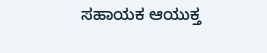ಸಹಾಯಕ ಆಯುಕ್ತ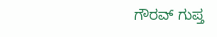ಗೌರವ್ ಗುಪ್ತ